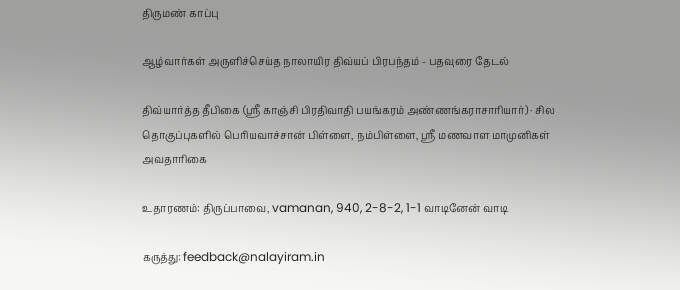திருமண் காப்பு

ஆழ்வார்கள் அருளிச்செய்த நாலாயிர திவ்யப் பிரபந்தம் - பதவுரை தேடல்

திவ்யார்த்த தீபிகை (ஸ்ரீ காஞ்சி பிரதிவாதி பயங்கரம் அண்ணங்கராசாரியார்) · சில தொகுப்புகளில் பெரியவாச்சான் பிள்ளை, நம்பிள்ளை, ஸ்ரீ மணவாள மாமுனிகள் அவதாரிகை

உதாரணம்: திருப்பாவை, vamanan, 940, 2-8-2, 1-1 வாடினேன் வாடி

கருத்து: feedback@nalayiram.in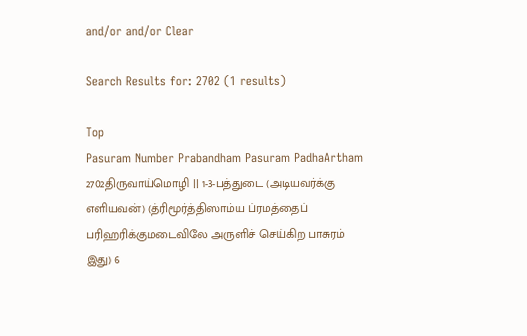and/or and/or Clear

Search Results for: 2702 (1 results)

Top
Pasuram Number Prabandham Pasuram PadhaArtham
2702திருவாய்மொழி || 1-3-பத்துடை (அடியவர்க்கு எளியவன்) (த்ரிமூர்த்திஸாம்ய ப்ரமத்தைப் பரிஹரிக்குமடைவிலே அருளிச் செய்கிற பாசுரம் இது) 6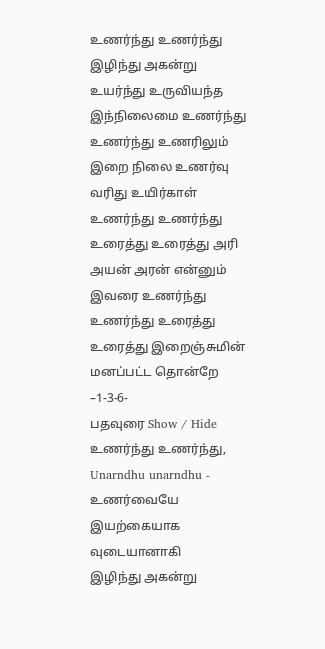உணர்ந்து உணர்ந்து இழிந்து அகன்று உயர்ந்து உருவியந்த இந்நிலைமை உணர்ந்து உணர்ந்து உணரிலும் இறை நிலை உணர்வு வரிது உயிர்காள் உணர்ந்து உணர்ந்து உரைத்து உரைத்து அரி அயன் அரன் என்னும் இவரை உணர்ந்து உணர்ந்து உரைத்து உரைத்து இறைஞ்சுமின் மனப்பட்ட தொன்றே –1-3-6-
பதவுரை Show / Hide
உணர்ந்து உணர்ந்து, Unarndhu unarndhu - உணர்வையே இயற்கையாக வுடையானாகி
இழிந்து அகன்று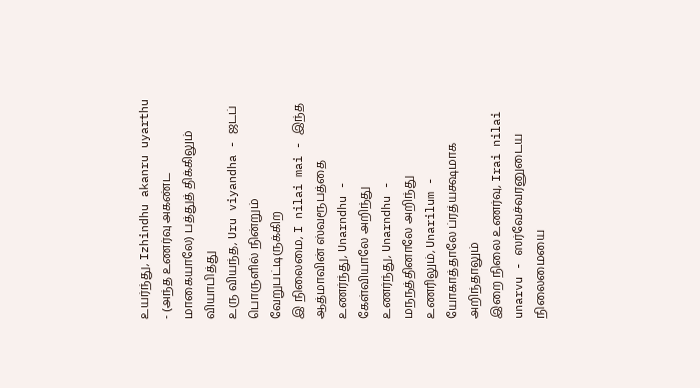உயர்ந்து, Izhindhu akanru uyarthu - (அந்த உணர்வு அகண்ட மாகையாலே) பத்துத் திக்கிலும் வியாபித்து
உரு வியந்த, Uru viyandha - ஜடப் பொருளில் நின்றும் வேறுபட்டிருக்கிற
இ நிலைமை, I nilai mai - இந்த ஆத்மாவின் ஸ்வரூபத்தை
உணர்ந்து, Unarndhu - கேள்வியாலே அறிந்து
உணர்ந்து, Unarndhu - மநநத்தினாலே அறிந்து
உணரிலும், Unarilum - யோகாத்தாலே ப்ரத்யக்ஷமாக அறிந்தாலும்
இறை நிலை உணர்வு, Irai nilai unarvu - ஸர்வேச்வரனுடைய நிலைமையை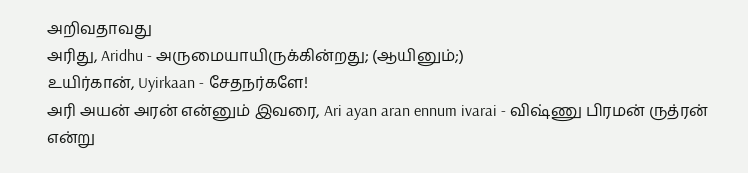அறிவதாவது
அரிது, Aridhu - அருமையாயிருக்கின்றது; (ஆயினும்;)
உயிர்கான், Uyirkaan - சேதநர்களே!
அரி அயன் அரன் என்னும் இவரை, Ari ayan aran ennum ivarai - விஷ்ணு பிரமன் ருத்ரன் என்று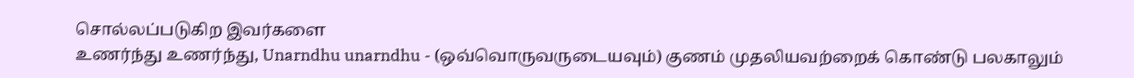சொல்லப்படுகிற இவர்களை
உணர்ந்து உணர்ந்து, Unarndhu unarndhu - (ஒவ்வொருவருடையவும்) குணம் முதலியவற்றைக் கொண்டு பலகாலும்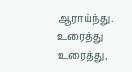ஆராய்ந்து.
உரைத்து உரைத்து,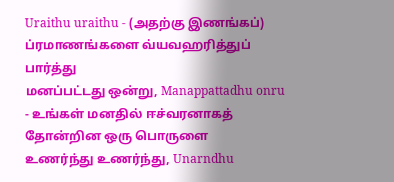Uraithu uraithu - (அதற்கு இணங்கப்) ப்ரமாணங்களை வ்யவஹரித்துப் பார்த்து
மனப்பட்டது ஒன்று, Manappattadhu onru - உங்கள் மனதில் ஈச்வரனாகத் தோன்றின ஒரு பொருளை
உணர்ந்து உணர்ந்து, Unarndhu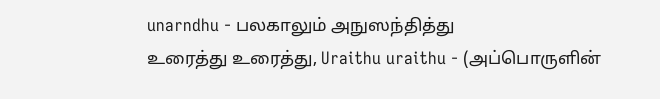unarndhu - பலகாலும் அநுஸந்தித்து
உரைத்து உரைத்து, Uraithu uraithu - (அப்பொருளின்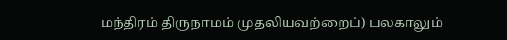மந்திரம் திருநாமம் முதலியவற்றைப்) பலகாலும்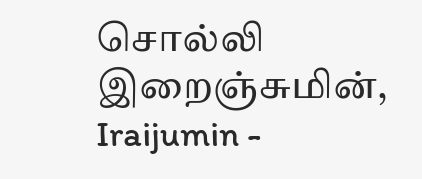சொல்லி
இறைஞ்சுமின், Iraijumin -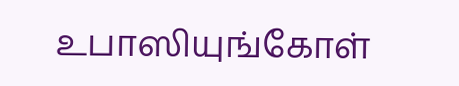உபாஸியுங்கோள்